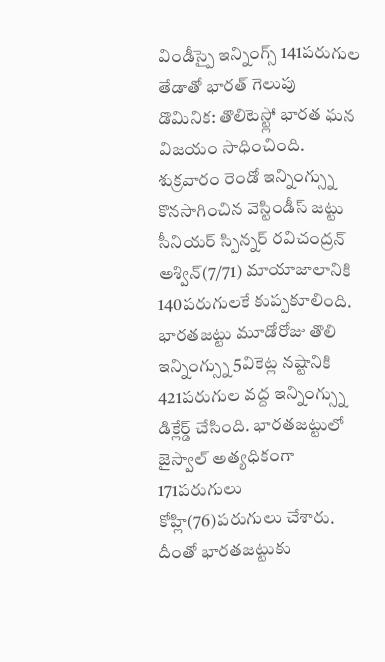విండీస్పై ఇన్నింగ్స్ 141పరుగుల తేడాతో భారత్ గెలుపు
డొమినిక: తొలిటెస్ట్లో భారత ఘన విజయం సాధించింది. శుక్రవారం రెండో ఇన్నింగ్స్ను కొనసాగించిన వెస్టిండీస్ జట్టు సీనియర్ స్పిన్నర్ రవిచంద్రన్ అశ్విన్(7/71) మాయాజాలానికి 140పరుగులకే కుప్పకూలింది. భారతజట్టు మూడోరోజు తొలి ఇన్నింగ్స్ను 5వికెట్ల నష్టానికి 421పరుగుల వద్ద ఇన్నింగ్స్ను డిక్లేర్డ్ చేసింది. భారతజట్టులో జైస్వాల్ అత్యధికంగా 171పరుగులు కోహ్లి(76)పరుగులు చేశారు. దీంతో భారతజట్టుకు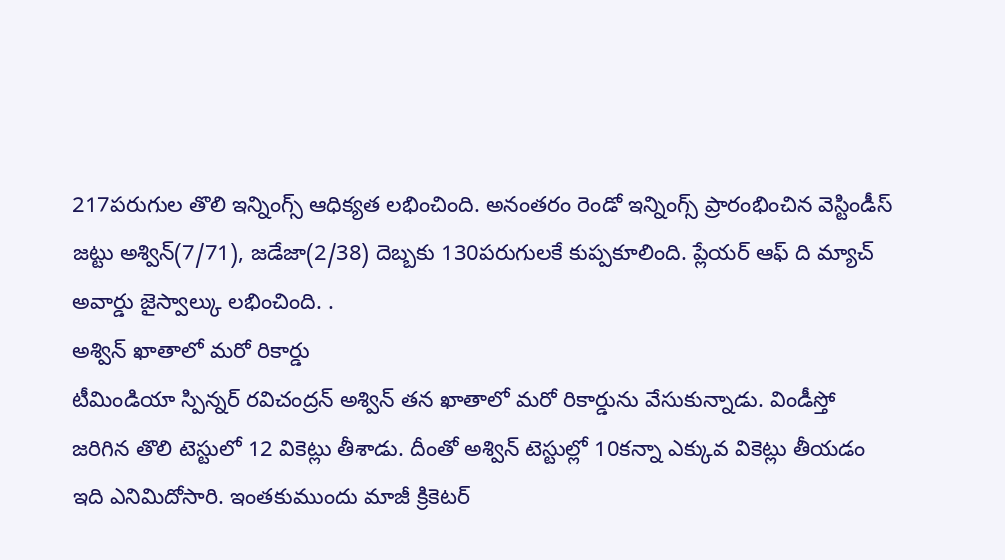217పరుగుల తొలి ఇన్నింగ్స్ ఆధిక్యత లభించింది. అనంతరం రెండో ఇన్నింగ్స్ ప్రారంభించిన వెస్టిండీస్ జట్టు అశ్విన్(7/71), జడేజా(2/38) దెబ్బకు 130పరుగులకే కుప్పకూలింది. ప్లేయర్ ఆఫ్ ది మ్యాచ్ అవార్డు జైస్వాల్కు లభించింది. .
అశ్విన్ ఖాతాలో మరో రికార్డు
టీమిండియా స్పిన్నర్ రవిచంద్రన్ అశ్విన్ తన ఖాతాలో మరో రికార్డును వేసుకున్నాడు. విండీస్తో జరిగిన తొలి టెస్టులో 12 వికెట్లు తీశాడు. దీంతో అశ్విన్ టెస్టుల్లో 10కన్నా ఎక్కువ వికెట్లు తీయడం ఇది ఎనిమిదోసారి. ఇంతకుముందు మాజీ క్రికెటర్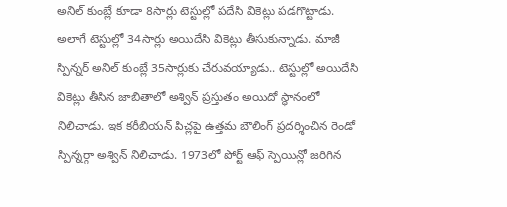అనిల్ కుంబ్లే కూడా 8సార్లు టెస్టుల్లో పదేసి వికెట్లు పడగొట్టాడు. అలాగే టెస్టుల్లో 34సార్లు అయిదేసి వికెట్లు తీసుకున్నాడు. మాజీ స్పిన్నర్ అనిల్ కుంబ్లే 35సార్లుకు చేరువయ్యాడు.. టెస్టుల్లో అయిదేసి వికెట్లు తీసిన జాబితాలో అశ్విన్ ప్రస్తుతం అయిదో స్థానంలో నిలిచాడు. ఇక కరీబియన్ పిచ్లపై ఉత్తమ బౌలింగ్ ప్రదర్శించిన రెండో స్పిన్నర్గా అశ్విన్ నిలిచాడు. 1973లో పోర్ట్ ఆఫ్ స్పెయిన్లో జరిగిన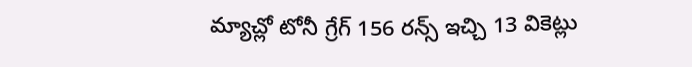మ్యాచ్లో టోనీ గ్రేగ్ 156 రన్స్ ఇచ్చి 13 వికెట్లు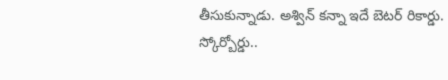తీసుకున్నాడు. అశ్విన్ కన్నా ఇదే బెటర్ రికార్డు.
స్కోర్బోర్డు..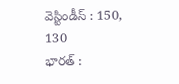వెస్టిండీస్ : 150, 130
భారత్ :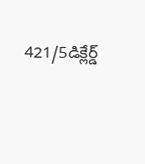421/5డిక్లేర్డ్